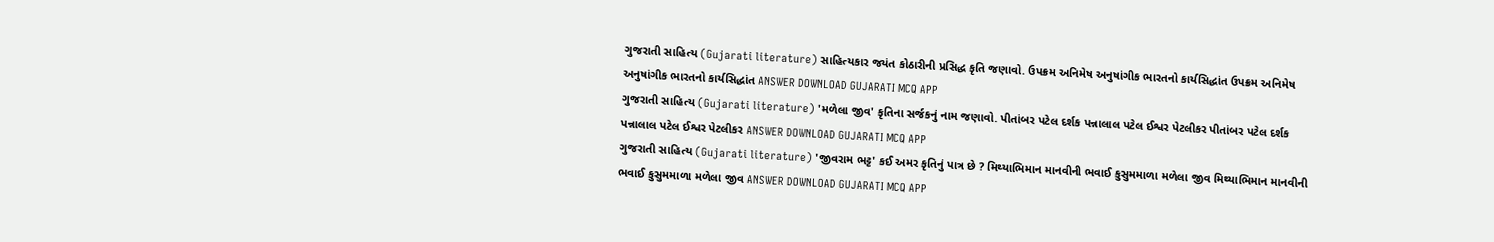ગુજરાતી સાહિત્ય (Gujarati literature) સાહિત્યકાર જયંત કોઠારીની પ્રસિદ્ધ કૃતિ જણાવો. ઉપક્રમ અનિમેષ અનુષાંગીક ભારતનો કાર્યસિદ્ધાંત ઉપક્રમ અનિમેષ અનુષાંગીક ભારતનો કાર્યસિદ્ધાંત ANSWER DOWNLOAD GUJARATI MCQ APP
ગુજરાતી સાહિત્ય (Gujarati literature) 'મળેલા જીવ' કૃતિના સર્જકનું નામ જણાવો. પીતાંબર પટેલ દર્શક પન્નાલાલ પટેલ ઈશ્વર પેટલીકર પીતાંબર પટેલ દર્શક પન્નાલાલ પટેલ ઈશ્વર પેટલીકર ANSWER DOWNLOAD GUJARATI MCQ APP
ગુજરાતી સાહિત્ય (Gujarati literature) 'જીવરામ ભટ્ટ' કઈ અમર કૃતિનું પાત્ર છે ? મિથ્યાભિમાન માનવીની ભવાઈ કુસુમમાળા મળેલા જીવ મિથ્યાભિમાન માનવીની ભવાઈ કુસુમમાળા મળેલા જીવ ANSWER DOWNLOAD GUJARATI MCQ APP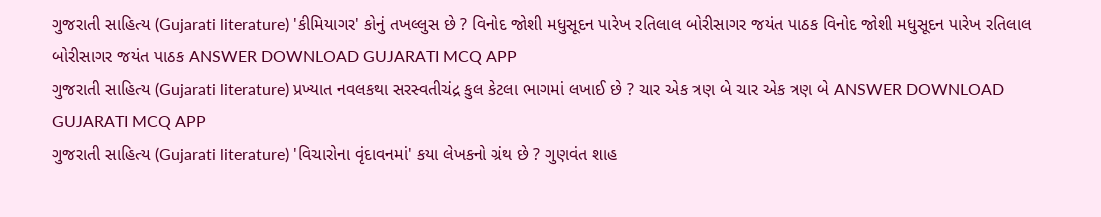ગુજરાતી સાહિત્ય (Gujarati literature) 'કીમિયાગર' કોનું તખલ્લુસ છે ? વિનોદ જોશી મધુસૂદન પારેખ રતિલાલ બોરીસાગર જયંત પાઠક વિનોદ જોશી મધુસૂદન પારેખ રતિલાલ બોરીસાગર જયંત પાઠક ANSWER DOWNLOAD GUJARATI MCQ APP
ગુજરાતી સાહિત્ય (Gujarati literature) પ્રખ્યાત નવલકથા સરસ્વતીચંદ્ર કુલ કેટલા ભાગમાં લખાઈ છે ? ચાર એક ત્રણ બે ચાર એક ત્રણ બે ANSWER DOWNLOAD GUJARATI MCQ APP
ગુજરાતી સાહિત્ય (Gujarati literature) 'વિચારોના વૃંદાવનમાં' કયા લેખકનો ગ્રંથ છે ? ગુણવંત શાહ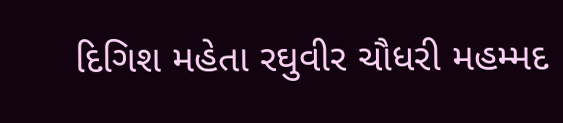દિગિશ મહેતા રઘુવીર ચૌધરી મહમ્મદ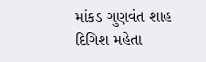માંકડ ગુણવંત શાહ દિગિશ મહેતા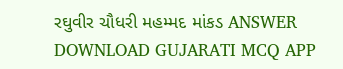રઘુવીર ચૌધરી મહમ્મદ માંકડ ANSWER DOWNLOAD GUJARATI MCQ APP